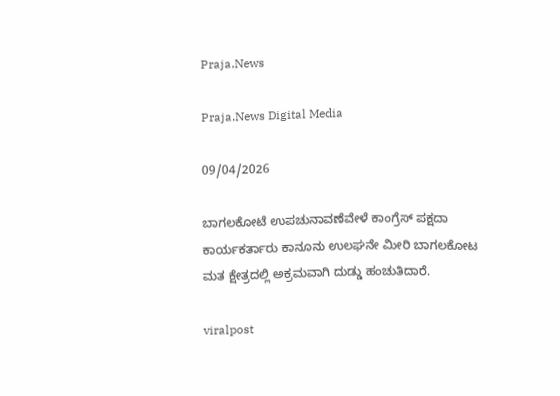Praja.News

Praja.News Digital Media

09/04/2026

ಬಾಗಲಕೋಟೆ ಉಪಚುನಾವಣೆವೇಳೆ ಕಾಂಗ್ರೆಸ್ ಪಕ್ಷದಾ ಕಾರ್ಯಕರ್ತಾರು ಕಾನೂನು ಉಲಘನೇ ಮೀರಿ ಬಾಗಲಕೋಟ ಮತ ಕ್ಷೇತ್ರದಲ್ಲಿ ಅಕ್ರಮವಾಗಿ ದುಡ್ಡು ಹಂಚುತಿದಾರೆ.

viralpost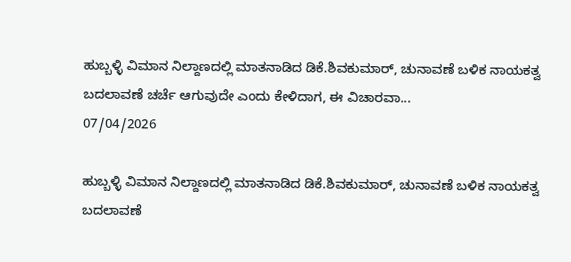ಹುಬ್ಬಳ್ಳಿ ವಿಮಾನ ನಿಲ್ದಾಣದಲ್ಲಿ ಮಾತನಾಡಿದ ಡಿಕೆ.ಶಿವಕುಮಾರ್, ಚುನಾವಣೆ ಬಳಿಕ ನಾಯಕತ್ವ ಬದಲಾವಣೆ ಚರ್ಚೆ ಆಗುವುದೇ ಎಂದು ಕೇಳಿದಾಗ, ಈ ವಿಚಾರವಾ...
07/04/2026

ಹುಬ್ಬಳ್ಳಿ ವಿಮಾನ ನಿಲ್ದಾಣದಲ್ಲಿ ಮಾತನಾಡಿದ ಡಿಕೆ.ಶಿವಕುಮಾರ್, ಚುನಾವಣೆ ಬಳಿಕ ನಾಯಕತ್ವ ಬದಲಾವಣೆ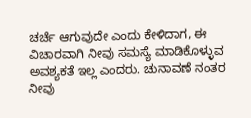ಚರ್ಚೆ ಆಗುವುದೇ ಎಂದು ಕೇಳಿದಾಗ, ಈ ವಿಚಾರವಾಗಿ ನೀವು ಸಮಸ್ಯೆ ಮಾಡಿಕೊಳ್ಳುವ ಅವಶ್ಯಕತೆ ಇಲ್ಲ ಎಂದರು. ಚುನಾವಣೆ ನಂತರ ನೀವು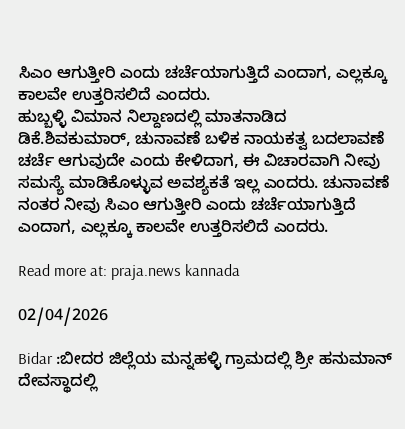ಸಿಎಂ ಆಗುತ್ತೀರಿ ಎಂದು ಚರ್ಚೆಯಾಗುತ್ತಿದೆ ಎಂದಾಗ, ಎಲ್ಲಕ್ಕೂ ಕಾಲವೇ ಉತ್ತರಿಸಲಿದೆ ಎಂದರು.
ಹುಬ್ಬಳ್ಳಿ ವಿಮಾನ ನಿಲ್ದಾಣದಲ್ಲಿ ಮಾತನಾಡಿದ ಡಿಕೆ.ಶಿವಕುಮಾರ್, ಚುನಾವಣೆ ಬಳಿಕ ನಾಯಕತ್ವ ಬದಲಾವಣೆ ಚರ್ಚೆ ಆಗುವುದೇ ಎಂದು ಕೇಳಿದಾಗ, ಈ ವಿಚಾರವಾಗಿ ನೀವು ಸಮಸ್ಯೆ ಮಾಡಿಕೊಳ್ಳುವ ಅವಶ್ಯಕತೆ ಇಲ್ಲ ಎಂದರು. ಚುನಾವಣೆ ನಂತರ ನೀವು ಸಿಎಂ ಆಗುತ್ತೀರಿ ಎಂದು ಚರ್ಚೆಯಾಗುತ್ತಿದೆ ಎಂದಾಗ, ಎಲ್ಲಕ್ಕೂ ಕಾಲವೇ ಉತ್ತರಿಸಲಿದೆ ಎಂದರು.

Read more at: praja.news kannada

02/04/2026

Bidar :ಬೀದರ ಜಿಲ್ಲೆಯ ಮನ್ನಹಳ್ಳಿ ಗ್ರಾಮದಲ್ಲಿ ಶ್ರೀ ಹನುಮಾನ್ ದೇವಸ್ಥಾದಲ್ಲಿ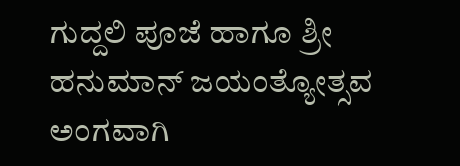ಗುದ್ದಲಿ ಪೂಜೆ ಹಾಗೂ ಶ್ರೀ ಹನುಮಾನ್ ಜಯಂತ್ಯೋತ್ಸವ ಅಂಗವಾಗಿ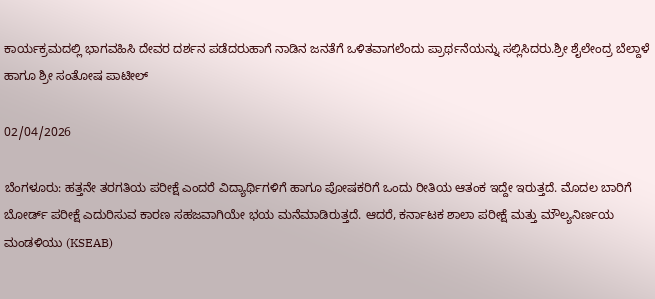ಕಾರ್ಯಕ್ರಮದಲ್ಲಿ ಭಾಗವಹಿಸಿ ದೇವರ ದರ್ಶನ ಪಡೆದರುಹಾಗೆ ನಾಡಿನ ಜನತೆಗೆ ಒಳಿತವಾಗಲೆಂದು ಪ್ರಾರ್ಥನೆಯನ್ನು ಸಲ್ಲಿಸಿದರು.ಶ್ರೀ ಶೈಲೇಂದ್ರ ಬೆಲ್ದಾಳೆ ಹಾಗೂ ಶ್ರೀ ಸಂತೋಷ ಪಾಟೀಲ್

02/04/2026

ಬೆಂಗಳೂರು: ಹತ್ತನೇ ತರಗತಿಯ ಪರೀಕ್ಷೆ ಎಂದರೆ ವಿದ್ಯಾರ್ಥಿಗಳಿಗೆ ಹಾಗೂ ಪೋಷಕರಿಗೆ ಒಂದು ರೀತಿಯ ಆತಂಕ ಇದ್ದೇ ಇರುತ್ತದೆ. ಮೊದಲ ಬಾರಿಗೆ ಬೋರ್ಡ್ ಪರೀಕ್ಷೆ ಎದುರಿಸುವ ಕಾರಣ ಸಹಜವಾಗಿಯೇ ಭಯ ಮನೆಮಾಡಿರುತ್ತದೆ. ಆದರೆ, ಕರ್ನಾಟಕ ಶಾಲಾ ಪರೀಕ್ಷೆ ಮತ್ತು ಮೌಲ್ಯನಿರ್ಣಯ ಮಂಡಳಿಯು (KSEAB)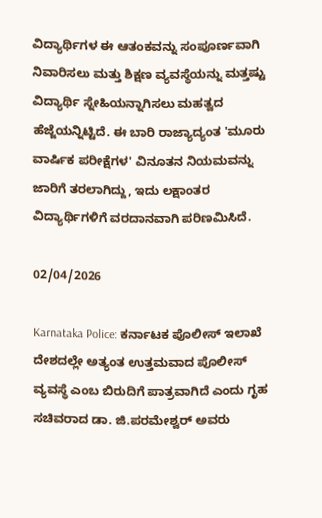ವಿದ್ಯಾರ್ಥಿಗಳ ಈ ಆತಂಕವನ್ನು ಸಂಪೂರ್ಣವಾಗಿ ನಿವಾರಿಸಲು ಮತ್ತು ಶಿಕ್ಷಣ ವ್ಯವಸ್ಥೆಯನ್ನು ಮತ್ತಷ್ಟು ವಿದ್ಯಾರ್ಥಿ ಸ್ನೇಹಿಯನ್ನಾಗಿಸಲು ಮಹತ್ವದ ಹೆಜ್ಜೆಯನ್ನಿಟ್ಟಿದೆ. ಈ ಬಾರಿ ರಾಜ್ಯಾದ್ಯಂತ 'ಮೂರು ವಾರ್ಷಿಕ ಪರೀಕ್ಷೆಗಳ' ವಿನೂತನ ನಿಯಮವನ್ನು ಜಾರಿಗೆ ತರಲಾಗಿದ್ದು, ಇದು ಲಕ್ಷಾಂತರ ವಿದ್ಯಾರ್ಥಿಗಳಿಗೆ ವರದಾನವಾಗಿ ಪರಿಣಮಿಸಿದೆ.

02/04/2026

Karnataka Police: ಕರ್ನಾಟಕ ಪೊಲೀಸ್ ಇಲಾಖೆ ದೇಶದಲ್ಲೇ ಅತ್ಯಂತ ಉತ್ತಮವಾದ ಪೊಲೀಸ್ ವ್ಯವಸ್ಥೆ ಎಂಬ ಬಿರುದಿಗೆ ಪಾತ್ರವಾಗಿದೆ ಎಂದು ಗೃಹ ಸಚಿವರಾದ ಡಾ. ಜಿ.ಪರಮೇಶ್ವರ್ ಅವರು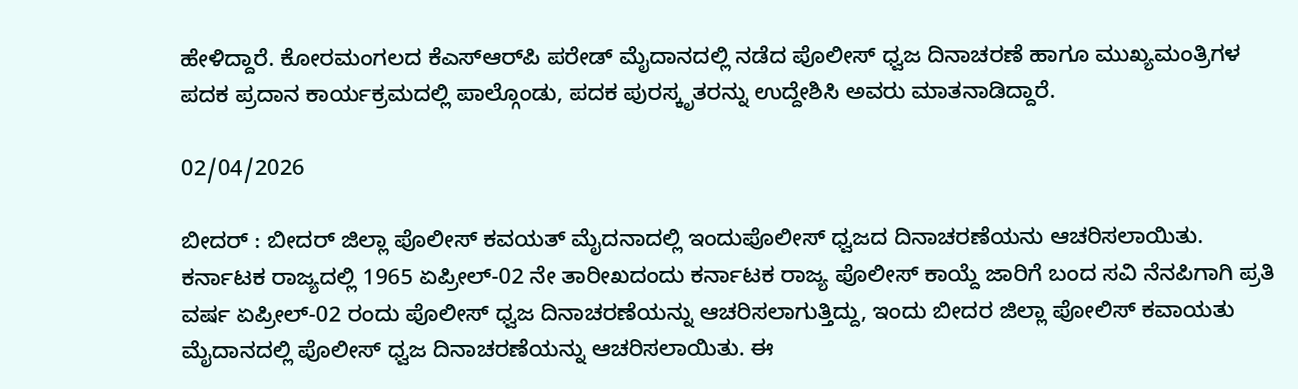ಹೇಳಿದ್ದಾರೆ. ಕೋರಮಂಗಲದ ಕೆಎಸ್‌ಆರ್‌ಪಿ ಪರೇಡ್ ಮೈದಾನದಲ್ಲಿ ನಡೆದ ಪೊಲೀಸ್ ಧ್ವಜ ದಿನಾಚರಣೆ ಹಾಗೂ ಮುಖ್ಯಮಂತ್ರಿಗಳ ಪದಕ ಪ್ರದಾನ ಕಾರ್ಯಕ್ರಮದಲ್ಲಿ ಪಾಲ್ಗೊಂಡು, ಪದಕ ಪುರಸ್ಕೃತರನ್ನು ಉದ್ದೇಶಿಸಿ ಅವರು ಮಾತನಾಡಿದ್ದಾರೆ.

02/04/2026

ಬೀದರ್ : ಬೀದರ್ ಜಿಲ್ಲಾ ಪೊಲೀಸ್ ಕವಯತ್ ಮೈದನಾದಲ್ಲಿ ಇಂದುಪೊಲೀಸ್ ಧ್ವಜದ ದಿನಾಚರಣೆಯನು ಆಚರಿಸಲಾಯಿತು. ಕರ್ನಾಟಕ ರಾಜ್ಯದಲ್ಲಿ 1965 ಏಪ್ರೀಲ್-02 ನೇ ತಾರೀಖದಂದು ಕರ್ನಾಟಕ ರಾಜ್ಯ ಪೊಲೀಸ್ ಕಾಯ್ದೆ ಜಾರಿಗೆ ಬಂದ ಸವಿ ನೆನಪಿಗಾಗಿ ಪ್ರತಿ ವರ್ಷ ಏಪ್ರೀಲ್-02 ರಂದು ಪೊಲೀಸ್ ಧ್ವಜ ದಿನಾಚರಣೆಯನ್ನು ಆಚರಿಸಲಾಗುತ್ತಿದ್ದು, ಇಂದು ಬೀದರ ಜಿಲ್ಲಾ ಪೋಲಿಸ್ ಕವಾಯತು ಮೈದಾನದಲ್ಲಿ ಪೊಲೀಸ್ ಧ್ವಜ ದಿನಾಚರಣೆಯನ್ನು ಆಚರಿಸಲಾಯಿತು. ಈ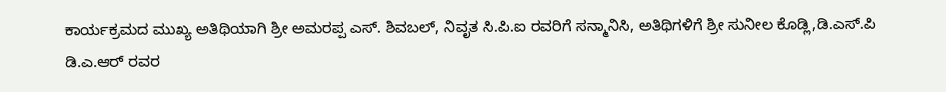ಕಾರ್ಯಕ್ರಮದ ಮುಖ್ಯ ಅತಿಥಿಯಾಗಿ ಶ್ರೀ ಅಮರಪ್ಪ ಎಸ್. ಶಿವಬಲ್, ನಿವೃತ ಸಿ.ಪಿ.ಐ ರವರಿಗೆ ಸನ್ಮಾನಿಸಿ, ಅತಿಥಿಗಳಿಗೆ ಶ್ರೀ ಸುನೀಲ ಕೊಡ್ಲಿ,ಡಿ.ಎಸ್.ಪಿ ಡಿ.ಎ.ಆರ್ ರವರ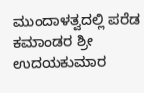ಮುಂದಾಳತ್ವದಲ್ಲಿ ಪರೆಡ ಕಮಾಂಡರ ಶ್ರೀ ಉದಯಕುಮಾರ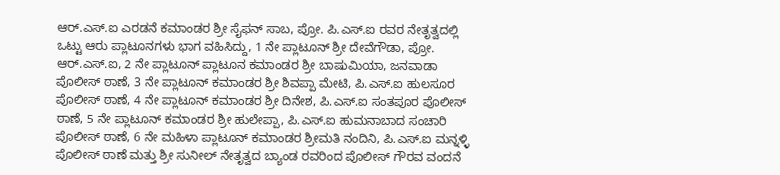ಆರ್.ಎಸ್.ಐ ಎರಡನೆ ಕಮಾಂಡರ ಶ್ರೀ ಸೈಫನ್ ಸಾಬ, ಪ್ರೋ. ಪಿ.ಎಸ್.ಐ ರವರ ನೇತೃತ್ವದಲ್ಲಿ ಒಟ್ಟು ಆರು ಪ್ಲಾಟೂನಗಳು ಭಾಗ ವಹಿಸಿದ್ದು, 1 ನೇ ಪ್ಲಾಟೂನ್ ಶ್ರೀ ದೇವೆಗೌಡಾ, ಪ್ರೋ. ಆರ್.ಎಸ್.ಐ, 2 ನೇ ಪ್ಲಾಟೂನ್ ಪ್ಲಾಟೂನ ಕಮಾಂಡರ ಶ್ರೀ ಬಾಷುಮಿಯಾ, ಜನವಾಡಾ ಪೊಲೀಸ್ ಠಾಣೆ, 3 ನೇ ಪ್ಲಾಟೂನ್ ಕಮಾಂಡರ ಶ್ರೀ ಶಿವಪ್ಪಾ ಮೇಟಿ, ಪಿ.ಎಸ್.ಐ ಹುಲಸೂರ ಪೊಲೀಸ್ ಠಾಣೆ, 4 ನೇ ಪ್ಲಾಟೂನ್ ಕಮಾಂಡರ ಶ್ರೀ ದಿನೇಶ, ಪಿ.ಎಸ್.ಐ ಸಂತಪೂರ ಪೊಲೀಸ್ ಠಾಣೆ, 5 ನೇ ಪ್ಲಾಟೂನ್ ಕಮಾಂಡರ ಶ್ರೀ ಹುಲೇಪ್ಪಾ, ಪಿ.ಎಸ್.ಐ ಹುಮನಾಬಾದ ಸಂಚಾರಿ ಪೊಲೀಸ್ ಠಾಣೆ, 6 ನೇ ಮಹಿಳಾ ಪ್ಲಾಟೂನ್ ಕಮಾಂಡರ ಶ್ರೀಮತಿ ನಂದಿನಿ, ಪಿ.ಎಸ್.ಐ ಮನ್ನಳ್ಳಿ ಪೊಲೀಸ್ ಠಾಣೆ ಮತ್ತು ಶ್ರೀ ಸುನೀಲ್ ನೇತೃತ್ವದ ಬ್ಯಾಂಡ ರವರಿಂದ ಪೊಲೀಸ್ ಗೌರವ ವಂದನೆ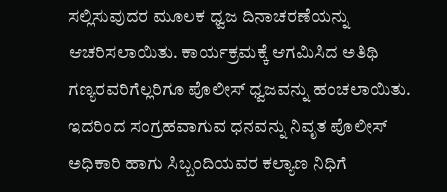ಸಲ್ಲಿಸುವುದರ ಮೂಲಕ ಧ್ವಜ ದಿನಾಚರಣೆಯನ್ನು ಆಚರಿಸಲಾಯಿತು. ಕಾರ್ಯಕ್ರಮಕ್ಕೆ ಆಗಮಿಸಿದ ಅತಿಥಿ ಗಣ್ಯರವರಿಗೆಲ್ಲರಿಗೂ ಪೊಲೀಸ್ ಧ್ವಜವನ್ನು ಹಂಚಲಾಯಿತು. ಇದರಿಂದ ಸಂಗ್ರಹವಾಗುವ ಧನವನ್ನು ನಿವೃತ ಪೊಲೀಸ್ ಅಧಿಕಾರಿ ಹಾಗು ಸಿಬ್ಬಂದಿಯವರ ಕಲ್ಯಾಣ ನಿಧಿಗೆ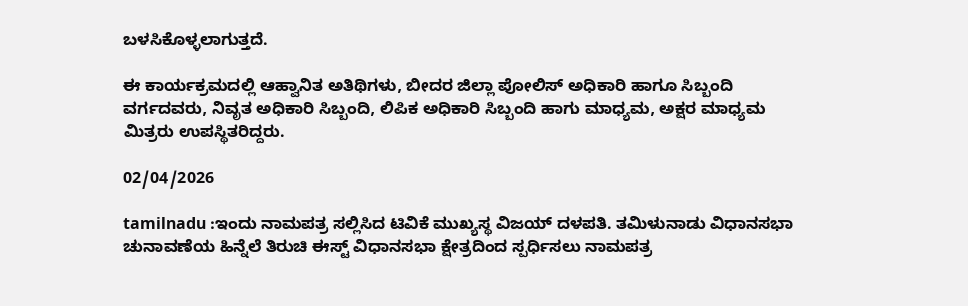ಬಳಸಿಕೊಳ್ಳಲಾಗುತ್ತದೆ.

ಈ ಕಾರ್ಯಕ್ರಮದಲ್ಲಿ ಆಹ್ವಾನಿತ ಅತಿಥಿಗಳು, ಬೀದರ ಜಿಲ್ಲಾ ಪೋಲಿಸ್ ಅಧಿಕಾರಿ ಹಾಗೂ ಸಿಬ್ಬಂದಿ ವರ್ಗದವರು, ನಿವೃತ ಅಧಿಕಾರಿ ಸಿಬ್ಬಂದಿ, ಲಿಪಿಕ ಅಧಿಕಾರಿ ಸಿಬ್ಬಂದಿ ಹಾಗು ಮಾಧ್ಯಮ, ಅಕ್ಷರ ಮಾಧ್ಯಮ ಮಿತ್ರರು ಉಪಸ್ಥಿತರಿದ್ದರು.

02/04/2026

tamilnadu :ಇಂದು ನಾಮಪತ್ರ ಸಲ್ಲಿಸಿದ ಟಿವಿಕೆ ಮುಖ್ಯಸ್ಥ ವಿಜಯ್ ದಳಪತಿ. ತಮಿಳುನಾಡು ವಿಧಾನಸಭಾ ಚುನಾವಣೆಯ ಹಿನ್ನೆಲೆ ತಿರುಚಿ ಈಸ್ಟ್ ವಿಧಾನಸಭಾ ಕ್ಷೇತ್ರದಿಂದ ಸ್ಪರ್ಧಿಸಲು ನಾಮಪತ್ರ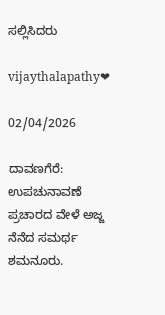ಸಲ್ಲಿಸಿದರು

vijaythalapathy❤

02/04/2026

ದಾವಣಗೆರೆ: ಉಪಚುನಾವಣೆ ಪ್ರಚಾರದ ವೇಳೆ ಅಜ್ಜ ನೆನೆದ ಸಮರ್ಥ ಶಮನೂರು.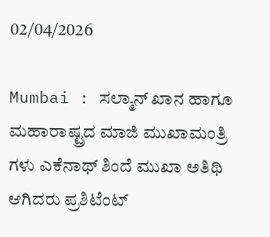02/04/2026

Mumbai : ಸಲ್ಮಾನ್ ಖಾನ ಹಾಗೂ ಮಹಾರಾಷ್ಟ್ರದ ಮಾಜಿ ಮುಖಾಮಂತ್ರಿ ಗಳು ಎಕೆನಾಥ್ ಶಿಂದೆ ಮುಖಾ ಅತಿಥಿ ಆಗಿದರು ಪ್ರಶಿಟೆಂಟ್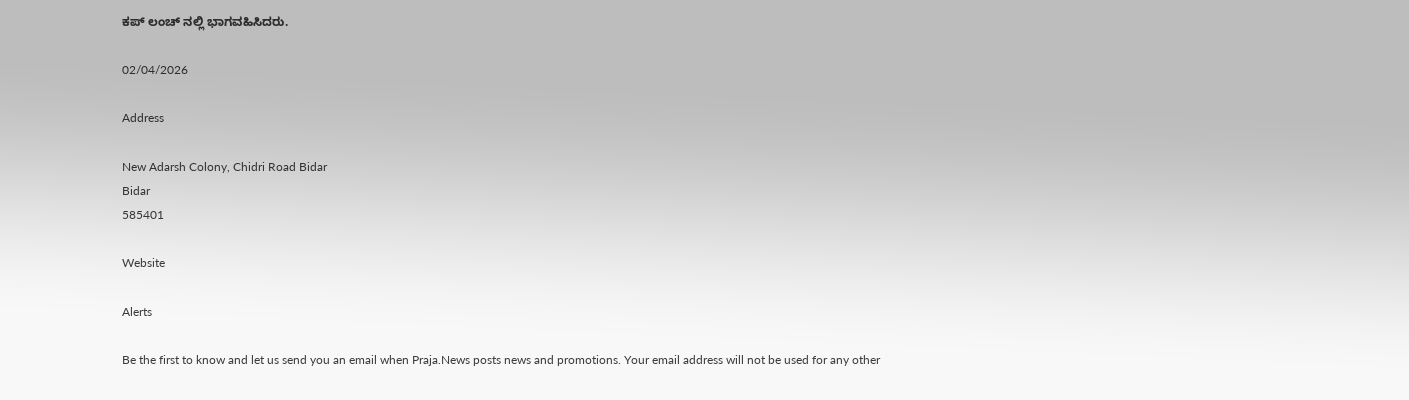ಕಪ್ ಲಂಚ್ ನಲ್ಲಿ ಭಾಗವಹಿಸಿದರು.

02/04/2026

Address

New Adarsh Colony, Chidri Road Bidar
Bidar
585401

Website

Alerts

Be the first to know and let us send you an email when Praja.News posts news and promotions. Your email address will not be used for any other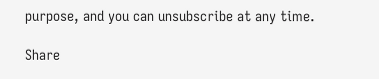purpose, and you can unsubscribe at any time.

Share